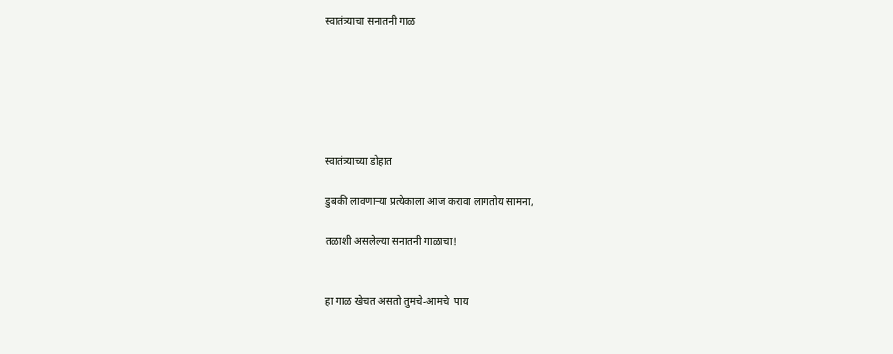स्वातंत्र्याचा सनातनी गाळ






स्वातंत्र्याच्या डोहात

डुबकी लावणाऱ्या प्रत्येकाला आज करावा लागतोय सामना,

तळाशी असलेल्या सनातनी गाळाचा!


हा गाळ खेचत असतो तुमचे-आमचे  पाय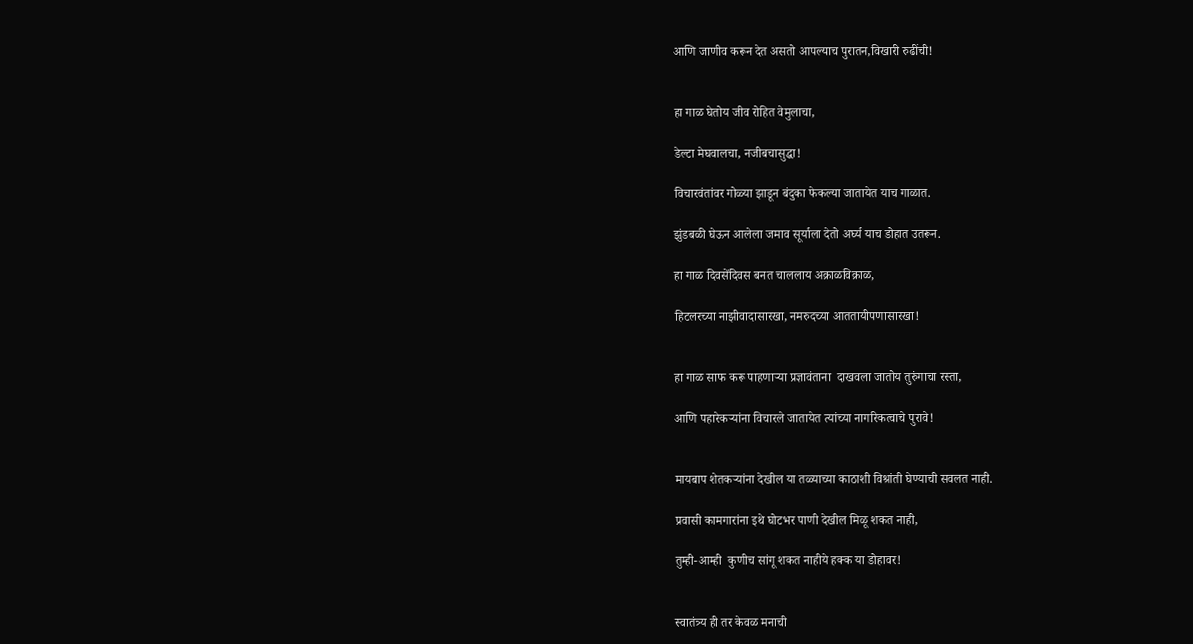आणि जाणीव करून देत असतो आपल्याच पुरातन,विखारी रुढींची!


हा गाळ घेतोय जीव रोहित वेमुलाचा,

डेल्टा मेघवालचा, नजीबचासुद्धा!

विचारवंतांवर गोळ्या झाडून बंदुका फेकल्या जातायेत याच गाळात.

झुंडबळी घेऊन आलेला जमाव सूर्याला देतो अर्घ्य याच डोहात उतरून.

हा गाळ दिवसेंदिवस बनत चाललाय अक्राळविक्राळ,

हिटलरच्या नाझीवादासारखा, नमरुदच्या आततायीपणासारखा!


हा गाळ साफ करू पाहणाऱ्या प्रज्ञावंताना  दाखवला जातोय तुरुंगाचा रस्ता,

आणि पहारेकऱ्यांना विचारले जातायेत त्यांच्या नागरिकत्वाचे पुरावे!


मायबाप शेतकऱ्यांना देखील या तळ्याच्या काठाशी विश्रांती घेण्याची सवलत नाही.

प्रवासी कामगारांना इथे घोटभर पाणी देखील मिळू शकत नाही,

तुम्ही-आम्ही  कुणीच सांगू शकत नाहीये हक्क या डोहावर!


स्वातंत्र्य ही तर केवळ मनाची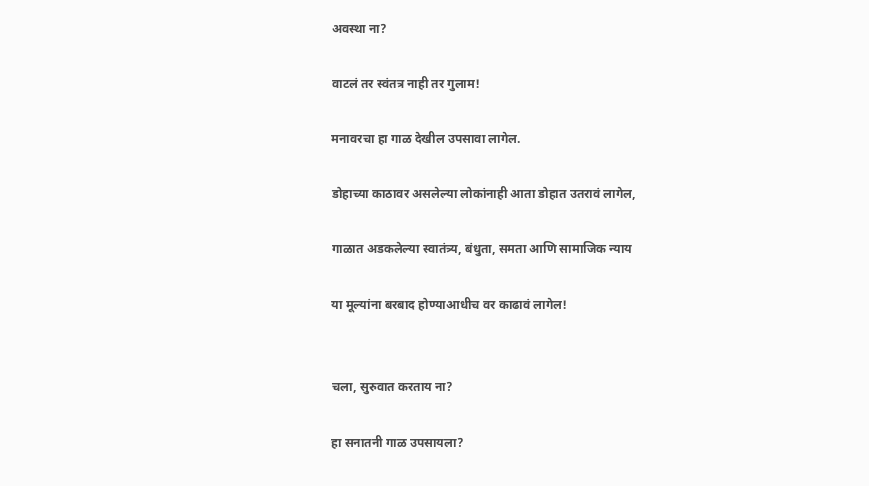अवस्था ना?

वाटलं तर स्वंतत्र नाही तर गुलाम!

मनावरचा हा गाळ देखील उपसावा लागेल.

डोहाच्या काठावर असलेल्या लोकांनाही आता डोहात उतरावं लागेल,

गाळात अडकलेल्या स्वातंत्र्य, बंधुता, समता आणि सामाजिक न्याय

या मूल्यांना बरबाद होण्याआधीच वर काढावं लागेल!


चला, सुरुवात करताय ना?

हा सनातनी गाळ उपसायला?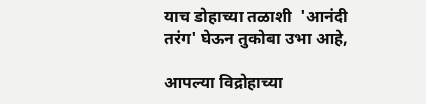याच डोहाच्या तळाशी  'आनंदी तरंग' घेऊन तुकोबा उभा आहे,

आपल्या विद्रोहाच्या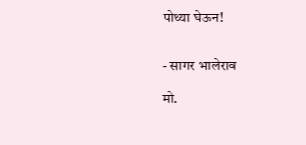पोथ्या घेऊन!


- सागर भालेराव

मो.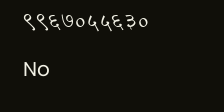९९६७०५५६३०

No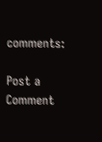comments:

Post a Comment